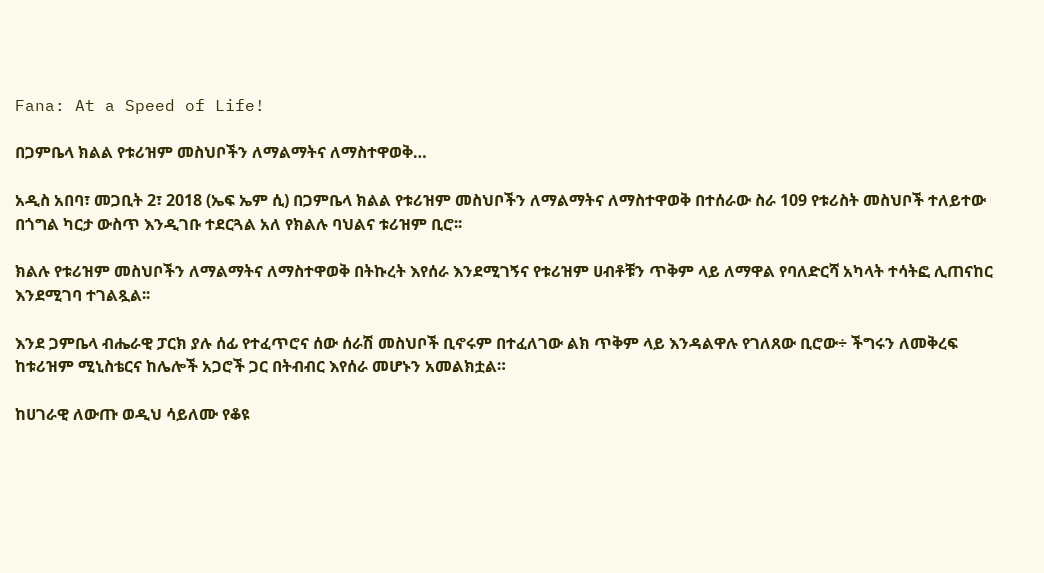Fana: At a Speed of Life!

በጋምቤላ ክልል የቱሪዝም መስህቦችን ለማልማትና ለማስተዋወቅ…

አዲስ አበባ፣ መጋቢት 2፣ 2018 (ኤፍ ኤም ሲ) በጋምቤላ ክልል የቱሪዝም መስህቦችን ለማልማትና ለማስተዋወቅ በተሰራው ስራ 109 የቱሪስት መስህቦች ተለይተው በጎግል ካርታ ውስጥ እንዲገቡ ተደርጓል አለ የክልሉ ባህልና ቱሪዝም ቢሮ፡፡

ክልሉ የቱሪዝም መስህቦችን ለማልማትና ለማስተዋወቅ በትኩረት እየሰራ እንደሚገኝና የቱሪዝም ሀብቶቹን ጥቅም ላይ ለማዋል የባለድርሻ አካላት ተሳትፎ ሊጠናከር እንደሚገባ ተገልጿል፡፡

እንደ ጋምቤላ ብሔራዊ ፓርክ ያሉ ሰፊ የተፈጥሮና ሰው ሰራሽ መስህቦች ቢኖሩም በተፈለገው ልክ ጥቅም ላይ እንዳልዋሉ የገለጸው ቢሮው÷ ችግሩን ለመቅረፍ ከቱሪዝም ሚኒስቴርና ከሌሎች አጋሮች ጋር በትብብር እየሰራ መሆኑን አመልክቷል።

ከሀገራዊ ለውጡ ወዲህ ሳይለሙ የቆዩ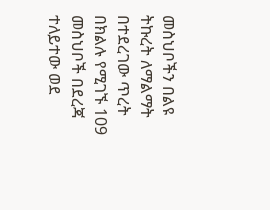መስህቦችን በልዩ ትኩረት ለማልማት በተደረገው ጥረት በክልሉ የሚገኙ 109 መስህቦች በደረጃ ተለይተው ወደ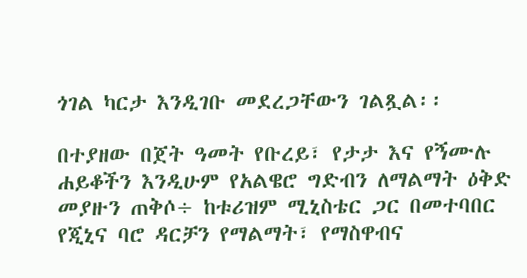ጎገል ካርታ እንዲገቡ መደረጋቸውን ገልጿል፡፡

በተያዘው በጀት ዓመት የቡረይ፣ የታታ እና የኝሙሉ ሐይቆችን እንዲሁም የአልዌሮ ግድብን ለማልማት ዕቅድ መያዙን ጠቅሶ÷ ከቱሪዝም ሚኒስቴር ጋር በመተባበር የጂኒና ባሮ ዳርቻን የማልማት፣ የማስዋብና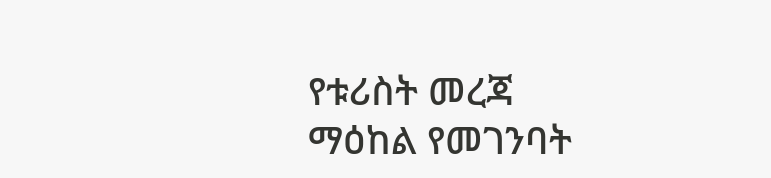የቱሪስት መረጃ ማዕከል የመገንባት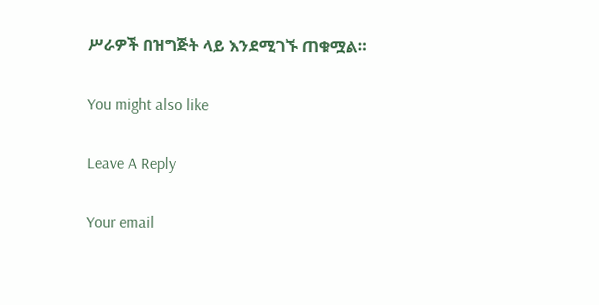ሥራዎች በዝግጅት ላይ እንደሚገኙ ጠቁሟል።

You might also like

Leave A Reply

Your email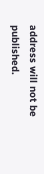address will not be published.